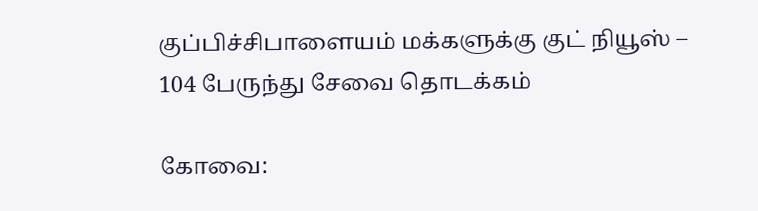குப்பிச்சிபாளையம் மக்களுக்கு குட் நியூஸ் – 104 பேருந்து சேவை தொடக்கம்

கோவை: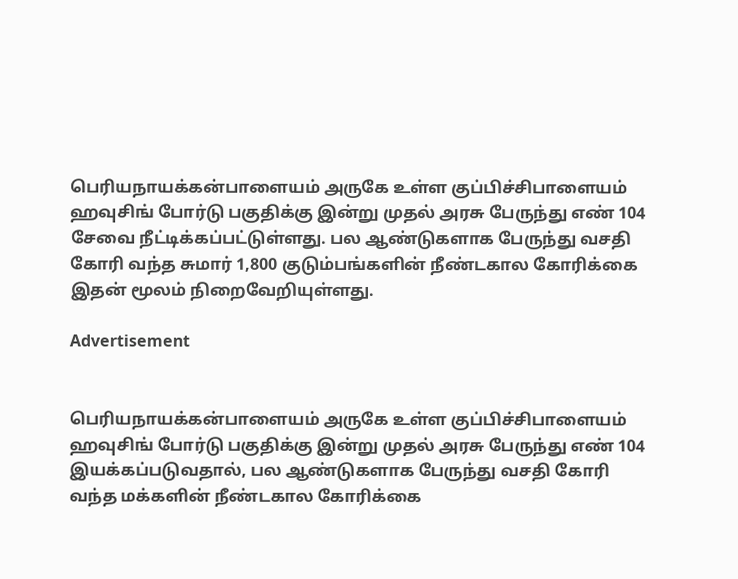பெரியநாயக்கன்பாளையம் அருகே உள்ள குப்பிச்சிபாளையம் ஹவுசிங் போர்டு பகுதிக்கு இன்று முதல் அரசு பேருந்து எண் 104 சேவை நீட்டிக்கப்பட்டுள்ளது. பல ஆண்டுகளாக பேருந்து வசதி கோரி வந்த சுமார் 1,800 குடும்பங்களின் நீண்டகால கோரிக்கை இதன் மூலம் நிறைவேறியுள்ளது.

Advertisement


பெரியநாயக்கன்பாளையம் அருகே உள்ள குப்பிச்சிபாளையம் ஹவுசிங் போர்டு பகுதிக்கு இன்று முதல் அரசு பேருந்து எண் 104 இயக்கப்படுவதால், பல ஆண்டுகளாக பேருந்து வசதி கோரி வந்த மக்களின் நீண்டகால கோரிக்கை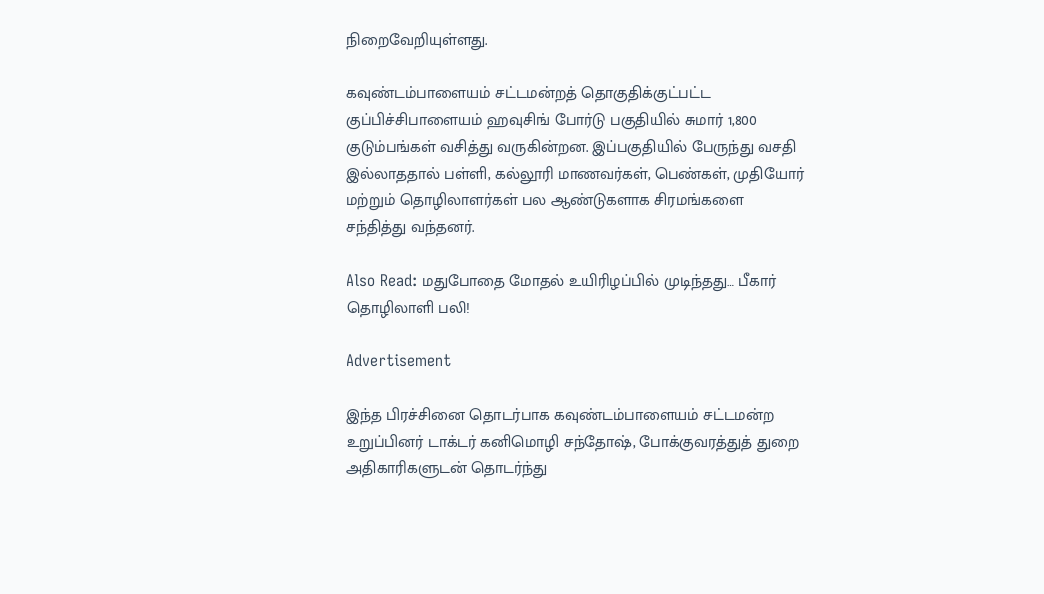நிறைவேறியுள்ளது.

கவுண்டம்பாளையம் சட்டமன்றத் தொகுதிக்குட்பட்ட குப்பிச்சிபாளையம் ஹவுசிங் போர்டு பகுதியில் சுமார் 1,800 குடும்பங்கள் வசித்து வருகின்றன. இப்பகுதியில் பேருந்து வசதி இல்லாததால் பள்ளி, கல்லூரி மாணவர்கள், பெண்கள், முதியோர் மற்றும் தொழிலாளர்கள் பல ஆண்டுகளாக சிரமங்களை சந்தித்து வந்தனர்.

Also Read: மதுபோதை மோதல் உயிரிழப்பில் முடிந்தது… பீகார் தொழிலாளி பலி!

Advertisement

இந்த பிரச்சினை தொடர்பாக கவுண்டம்பாளையம் சட்டமன்ற உறுப்பினர் டாக்டர் கனிமொழி சந்தோஷ், போக்குவரத்துத் துறை அதிகாரிகளுடன் தொடர்ந்து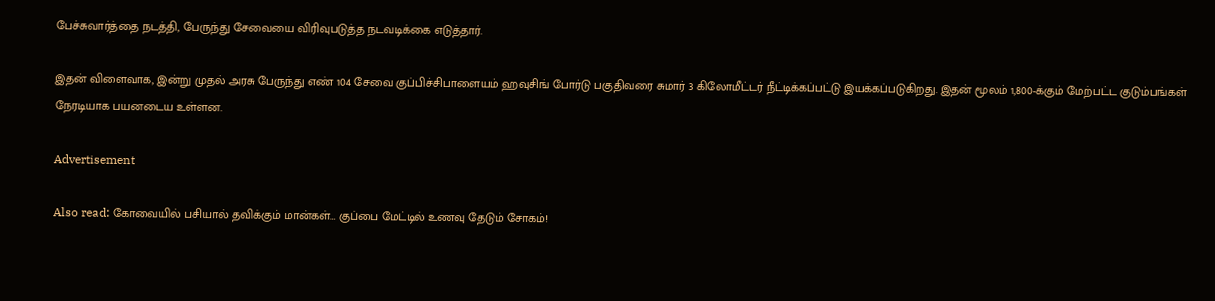பேச்சுவார்த்தை நடத்தி, பேருந்து சேவையை விரிவுபடுத்த நடவடிக்கை எடுத்தார்.

இதன் விளைவாக, இன்று முதல் அரசு பேருந்து எண் 104 சேவை குப்பிச்சிபாளையம் ஹவுசிங் போர்டு பகுதிவரை சுமார் 3 கிலோமீட்டர் நீட்டிக்கப்பட்டு இயக்கப்படுகிறது. இதன் மூலம் 1,800-க்கும் மேற்பட்ட குடும்பங்கள் நேரடியாக பயனடைய உள்ளன.

Advertisement

Also read: கோவையில் பசியால் தவிக்கும் மான்கள்… குப்பை மேட்டில் உணவு தேடும் சோகம்!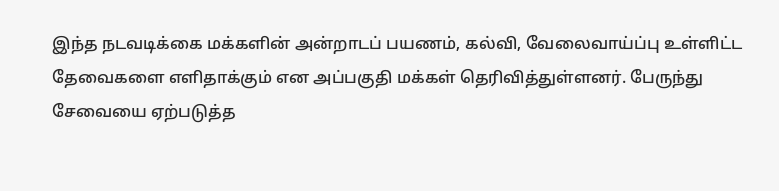இந்த நடவடிக்கை மக்களின் அன்றாடப் பயணம், கல்வி, வேலைவாய்ப்பு உள்ளிட்ட தேவைகளை எளிதாக்கும் என அப்பகுதி மக்கள் தெரிவித்துள்ளனர். பேருந்து சேவையை ஏற்படுத்த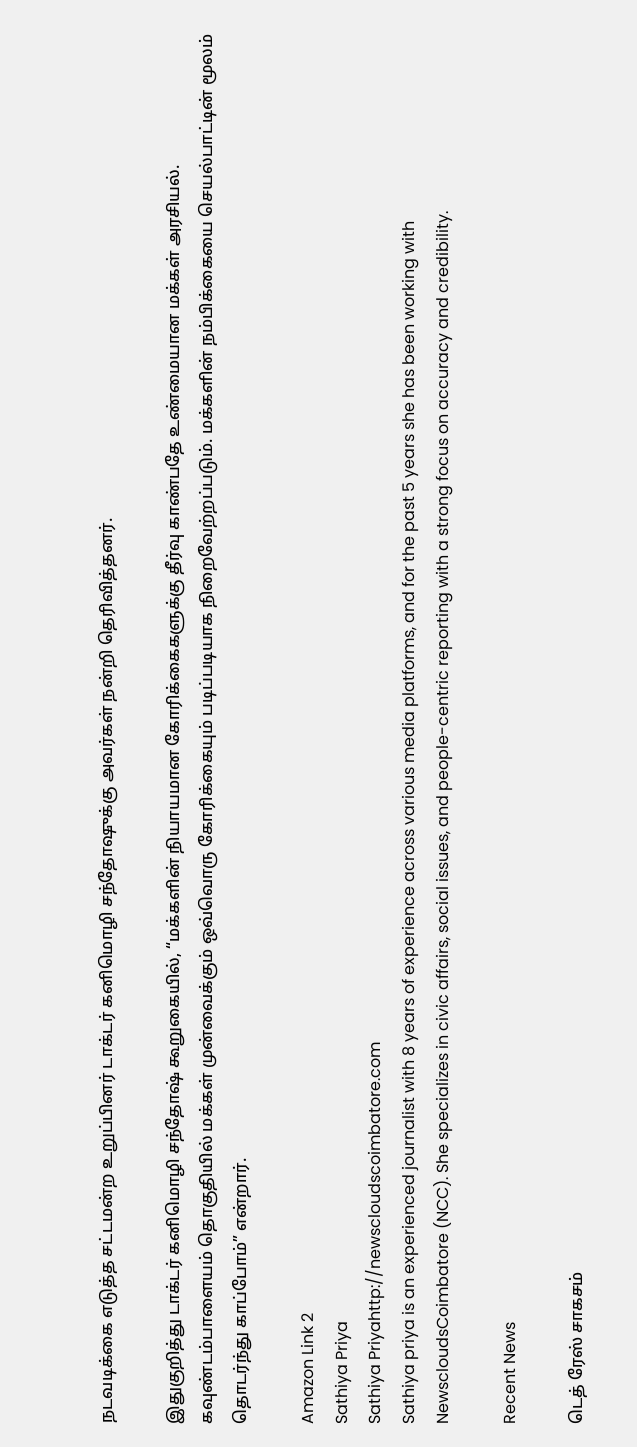நடவடிக்கை எடுத்த சட்டமன்ற உறுப்பினர் டாக்டர் கனிமொழி சந்தோஷுக்கு அவர்கள் நன்றி தெரிவித்தனர்.

இதுகுறித்து டாக்டர் கனிமொழி சந்தோஷ் கூறுகையில், “மக்களின் நியாயமான கோரிக்கைகளுக்கு தீர்வு காண்பதே உண்மையான மக்கள் அரசியல். கவுண்டம்பாளையம் தொகுதியில் மக்கள் முன்வைக்கும் ஒவ்வொரு கோரிக்கையும் படிப்படியாக நிறைவேற்றப்படும். மக்களின் நம்பிக்கையை செயல்பாட்டின் மூலம் தொடர்ந்து காப்போம்” என்றார்.

Amazon Link 2
Sathiya Priya
Sathiya Priyahttp://newscloudscoimbatore.com
Sathiya priya is an experienced journalist with 8 years of experience across various media platforms, and for the past 5 years she has been working with NewscloudsCoimbatore (NCC). She specializes in civic affairs, social issues, and people-centric reporting with a strong focus on accuracy and credibility.

Recent News

டெத் ரேஸ் சாகசம்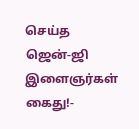செய்த ஜென்-ஜி இளைஞர்கள் கைது!-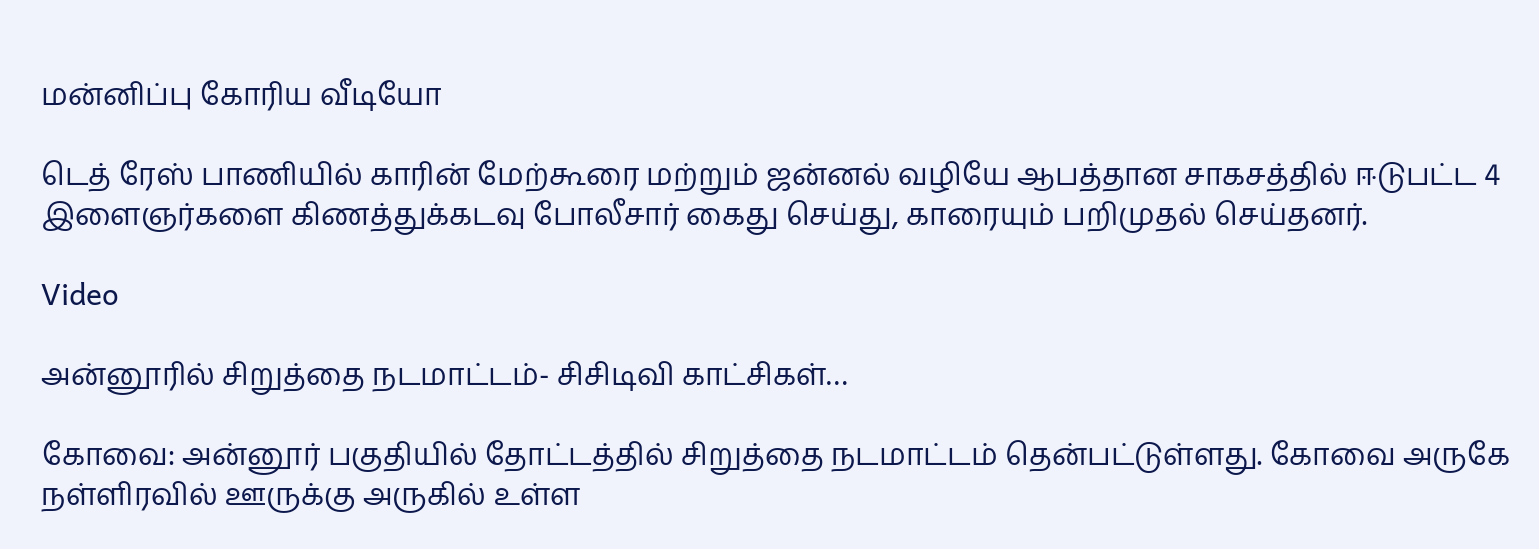மன்னிப்பு கோரிய வீடியோ

டெத் ரேஸ் பாணியில் காரின் மேற்கூரை மற்றும் ஜன்னல் வழியே ஆபத்தான சாகசத்தில் ஈடுபட்ட 4 இளைஞர்களை கிணத்துக்கடவு போலீசார் கைது செய்து, காரையும் பறிமுதல் செய்தனர்.

Video

அன்னூரில் சிறுத்தை நடமாட்டம்- சிசிடிவி காட்சிகள்…

கோவை: அன்னூர் பகுதியில் தோட்டத்தில் சிறுத்தை நடமாட்டம் தென்பட்டுள்ளது. கோவை அருகே நள்ளிரவில் ஊருக்கு அருகில் உள்ள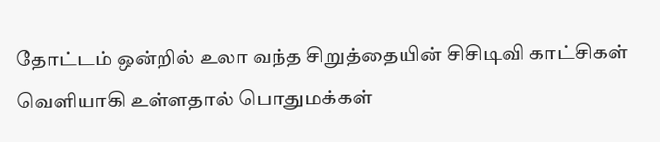தோட்டம் ஒன்றில் உலா வந்த சிறுத்தையின் சிசிடிவி காட்சிகள் வெளியாகி உள்ளதால் பொதுமக்கள்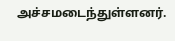அச்சமடைந்துள்ளனர்.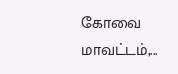கோவை மாவட்டம்,...